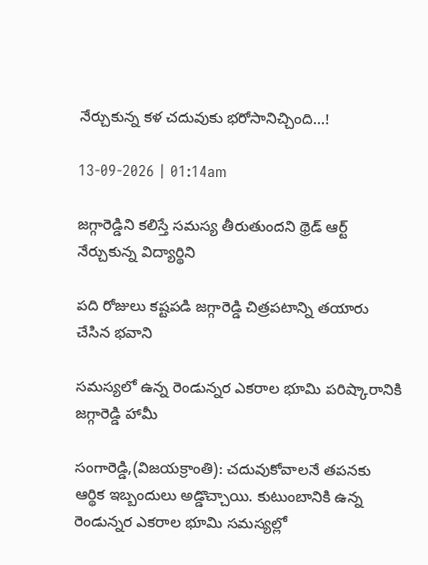నేర్చుకున్న క‌ళ చ‌దువుకు భ‌రోసానిచ్చింది...!

13-09-2026 | 01:14am

జగ్గారెడ్డిని కలిస్తే సమస్య తీరుతుందని థ్రెడ్ ఆర్ట్ నేర్చుకున్న విద్యార్థిని

పది రోజులు కష్టపడి జ‌గ్గారెడ్డి చిత్ర‌ప‌టాన్ని త‌యారు చేసిన భ‌వాని

స‌మ‌స్య‌లో ఉన్న రెండున్న‌ర ఎక‌రాల భూమి ప‌రిష్కారానికి జ‌గ్గారెడ్డి హామీ

సంగారెడ్డి,(విజ‌య‌క్రాంతి): చదువుకోవాలనే తపనకు ఆర్థిక ఇబ్బందులు అడ్డొచ్చాయి. కుటుంబానికి ఉన్న రెండున్నర ఎకరాల భూమి సమస్యల్లో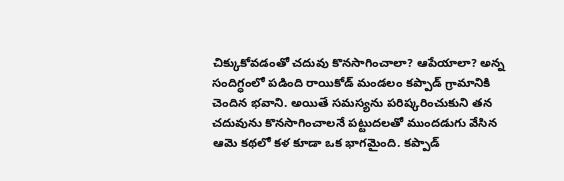చిక్కుకోవడంతో చదువు కొనసాగించాలా? ఆపేయాలా? అన్న సందిగ్ధంలో పడింది రాయికోడ్ మండలం కప్పాడ్ గ్రామానికి చెందిన భ‌వాని. అయితే సమస్యను పరిష్కరించుకుని తన చదువును కొనసాగించాలనే పట్టుదలతో ముందడుగు వేసిన ఆమె కథలో కళ కూడా ఒక భాగమైంది. కప్పాడ్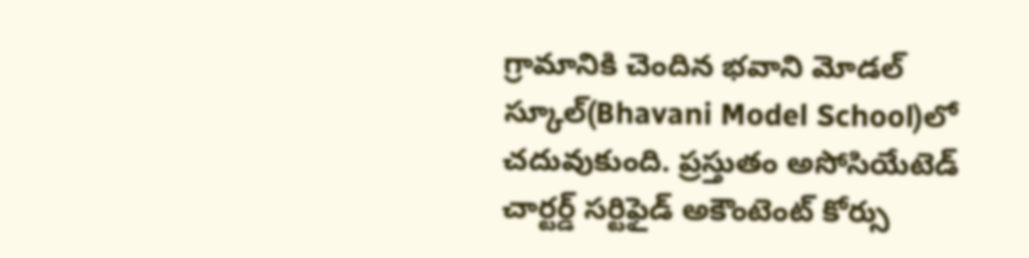గ్రామానికి చెందిన భ‌వాని మోడల్ స్కూల్‌(Bhavani Model School)లో చదువుకుంది. ప్రస్తుతం అసోసియేటెడ్ చార్టర్డ్ సర్టిఫైడ్ అకౌంటెంట్ కోర్సు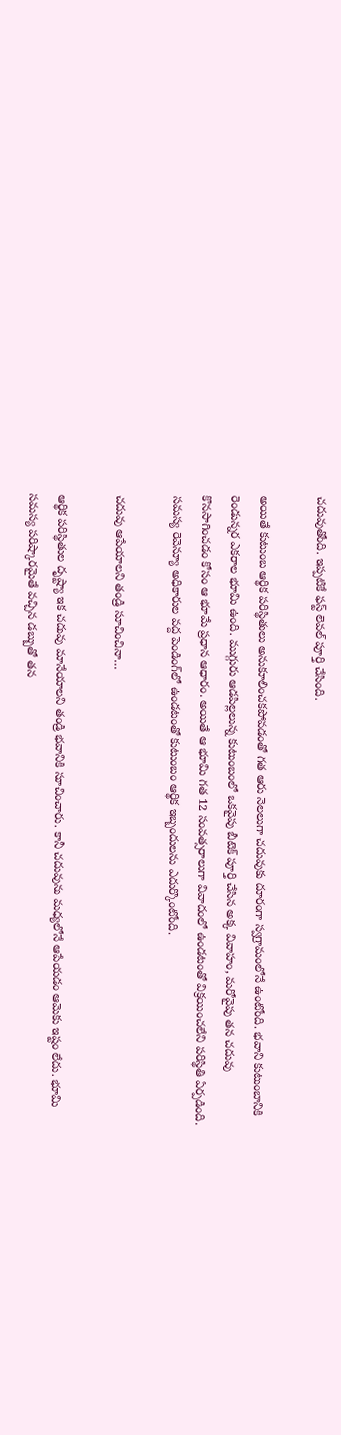చదువుతోంది. ఇప్పటికే ఫస్ట్ లెవల్ పూర్తి చేసింది.

అయితే కుటుంబ ఆర్థిక పరిస్థితులు అనుకూలించకపోవడంతో గత ఆరు నెలలుగా చదువుకు దూరంగా స్వగ్రామంలోనే ఉంటోంది. భ‌వాని కుటుంబానికి రెండున్నర ఎకరాల భూమి ఉంది. ముగ్గురు ఆడపిల్లలున్న కుటుంబంలో ఒకవైపు బీటెక్ పూర్తి చేసిన అక్క వివాహం, మరోవైపు తన చదువు కొనసాగించడం కోసం ఆ భూమే ప్రధాన ఆధారం. అయితే ఆ భూమి గత 12 సంవత్సరాలుగా వివాదంలో ఉండటంతో విక్రయించలేని పరిస్థితి ఏర్పడింది. సమస్య రెవెన్యూ అధికారుల వద్ద పెండింగ్‌లో ఉండటంతో కుటుంబం ఆర్థిక ఇబ్బందులను ఎదుర్కొంటోంది.

చదువు ఆపేయాలని తండ్రి సూచించినా…

ఆర్థిక పరిస్థితుల దృష్ట్యా ఇక చదువు మానేయాలని తండ్రి భ‌వానికి సూచించారు. కానీ చదువును మధ్యలోనే ఆపేయడం ఆమెకు ఇష్టం లేదు. భూమి సమస్య పరిష్కారమైతే వచ్చిన డబ్బుతో తన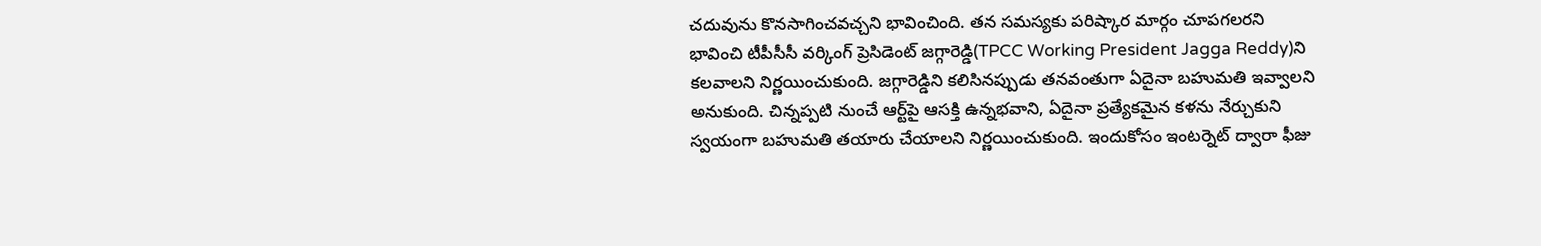చదువును కొనసాగించవచ్చని భావించింది. తన సమస్యకు పరిష్కార మార్గం చూపగలరని భావించి టీపీసీసీ వ‌ర్కింగ్ ప్రెసిడెంట్ జగ్గారెడ్డి(TPCC Working President Jagga Reddy)ని కలవాలని నిర్ణయించుకుంది. జగ్గారెడ్డిని కలిసినప్పుడు తనవంతుగా ఏదైనా బహుమతి ఇవ్వాలని అనుకుంది. చిన్నప్పటి నుంచే ఆర్ట్‌పై ఆసక్తి ఉన్నభ‌వాని, ఏదైనా ప్రత్యేకమైన కళను నేర్చుకుని స్వయంగా బహుమతి తయారు చేయాలని నిర్ణయించుకుంది. ఇందుకోసం ఇంటర్నెట్‌ ద్వారా ఫీజు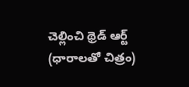చెల్లించి థ్రెడ్ ఆర్ట్ (ధారాలతో చిత్రం)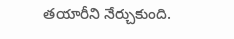తయారీని నేర్చుకుంది.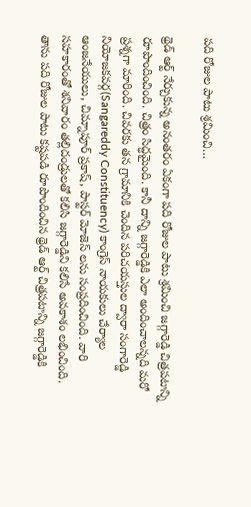పది రోజుల పాటు శ్రమించి…

థ్రెడ్ ఆర్ట్ నేర్చుకున్న అనంతరం ఏకంగా పది రోజుల పాటు శ్రమించి జగ్గారెడ్డి చిత్రపటాన్ని రూపొందించింది. చిత్రం సిద్ధమైంది. కానీ దాన్ని జగ్గారెడ్డికి ఎలా అందించాలన్నది మరో ప్రశ్నగా మారింది. చివరకు తన గ్రామానికి చెందిన పరిచయస్తుల ద్వారా సంగారెడ్డి నియోజకవర్గ(Sangareddy Constituency) కాంగ్రెస్ నాయకులు చేర్యాల ఆంజనేయులు, చిమ్నాపూర్ ప్రకాష్, పాస్టర్ మోజెస్ లను సంప్రదించింది. వారి సహకారంతో శనివారం తల్లిదండ్రులతో కలిసి జగ్గారెడ్డిని కలిసే అవకాశం లభించింది. తాను పది రోజుల పాటు కష్టపడి రూపొందించిన థ్రెడ్ ఆర్ట్ చిత్రపటాన్ని జగ్గారెడ్డికి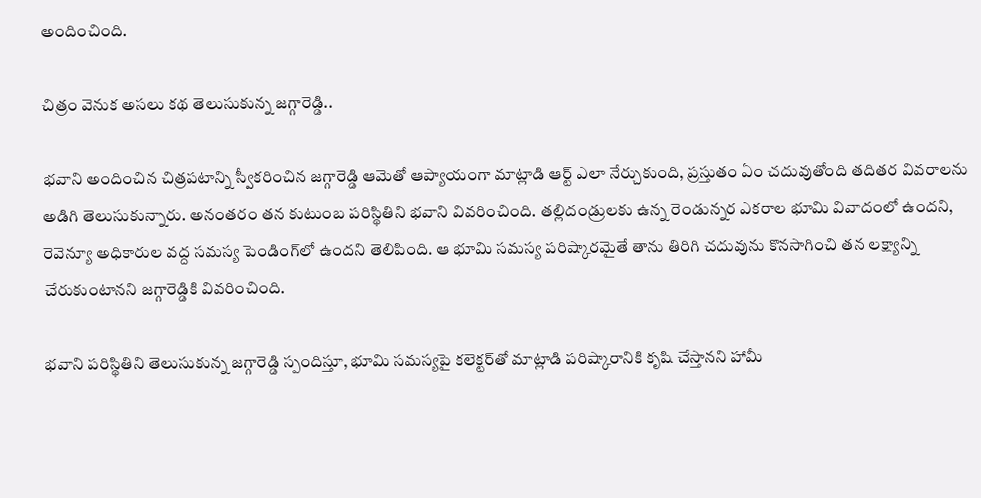అందించింది.

చిత్రం వెనుక అసలు కథ తెలుసుకున్న జగ్గారెడ్డి..

భ‌వాని అందించిన చిత్రపటాన్ని స్వీకరించిన జగ్గారెడ్డి ఆమెతో ఆప్యాయంగా మాట్లాడి ఆర్ట్ ఎలా నేర్చుకుంది, ప్రస్తుతం ఏం చదువుతోంది తదితర వివరాలను అడిగి తెలుసుకున్నారు. అనంతరం తన కుటుంబ పరిస్థితిని భ‌వాని వివరించింది. తల్లిదండ్రులకు ఉన్న రెండున్నర ఎకరాల భూమి వివాదంలో ఉందని, రెవెన్యూ అధికారుల వద్ద సమస్య పెండింగ్‌లో ఉందని తెలిపింది. ఆ భూమి సమస్య పరిష్కారమైతే తాను తిరిగి చదువును కొనసాగించి తన లక్ష్యాన్ని చేరుకుంటానని జగ్గారెడ్డికి వివరించింది.

భ‌వాని పరిస్థితిని తెలుసుకున్న జగ్గారెడ్డి స్పందిస్తూ, భూమి సమస్యపై కలెక్టర్‌తో మాట్లాడి పరిష్కారానికి కృషి చేస్తానని హామీ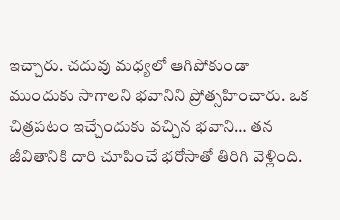ఇచ్చారు. చదువు మధ్యలో ఆగిపోకుండా ముందుకు సాగాలని భ‌వానిని ప్రోత్సహించారు. ఒక చిత్రపటం ఇచ్చేందుకు వచ్చిన భ‌వాని… తన జీవితానికి దారి చూపించే భరోసాతో తిరిగి వెళ్లింది.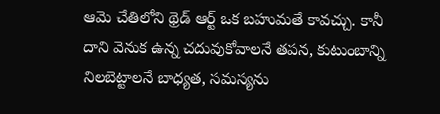ఆమె చేతిలోని థ్రెడ్ ఆర్ట్ ఒక బహుమతే కావచ్చు. కానీ దాని వెనుక ఉన్న చదువుకోవాలనే తపన, కుటుంబాన్ని నిలబెట్టాలనే బాధ్యత, సమస్యను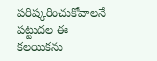పరిష్కరించుకోవాలనే పట్టుదల ఈ కలయికను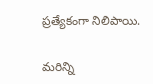ప్రత్యేకంగా నిలిపాయి.

మరిన్ని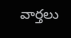వార్తలు